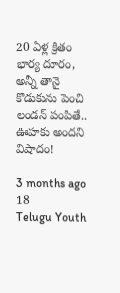20 ఏళ్ల క్రితం భార్య దూరం, అన్నీ తానై కొడుకును పెంచి లండన్ పంపితే.. ఊహకు అందని విషాదం!

3 months ago 18
Telugu Youth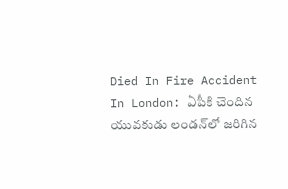Died In Fire Accident In London: ఏపీకి చెందిన యువకుడు లండన్‌లో జరిగిన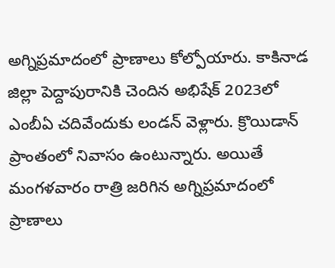అగ్నిప్రమాదంలో ప్రాణాలు కోల్పోయారు. కాకినాడ జిల్లా పెద్దాపురానికి చెందిన అభిషేక్ 2023లో ఎంబీఏ చదివేందుకు లండన్ వెళ్లారు. క్రొయిడాన్‌ ప్రాంతంలో నివాసం ఉంటున్నారు. అయితే మంగళవారం రాత్రి జరిగిన అగ్నిప్రమాదంలో ప్రాణాలు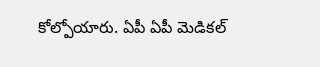కోల్పోయారు. ఏపీ ఏపీ మెడికల్‌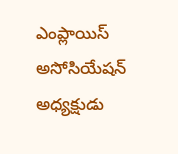ఎంప్లాయిస్‌ అసోసియేషన్‌ అధ్యక్షుడు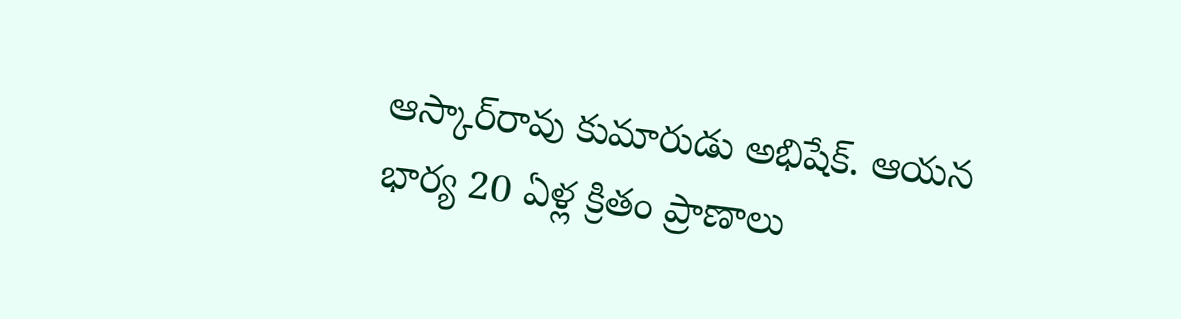ఆస్కార్‌రావు కుమారుడు అభిషేక్. ఆయన భార్య 20 ఏళ్ల క్రితం ప్రాణాలు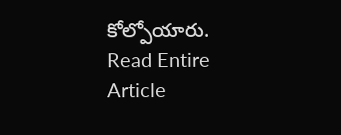కోల్పోయారు.
Read Entire Article